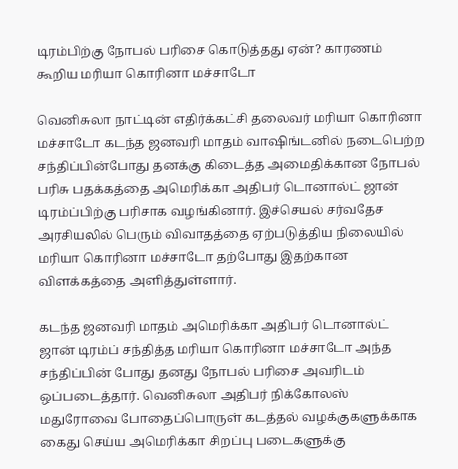டிரம்பிற்கு நோபல் பரிசை கொடுத்தது ஏன்? காரணம் கூறிய மரியா கொரினா மச்சாடோ

வெனிசுலா நாட்டின் எதிர்க்கட்சி தலைவர் மரியா கொரினா மச்சாடோ கடந்த ஜனவரி மாதம் வாஷிங்டனில் நடைபெற்ற சந்திப்பின்போது தனக்கு கிடைத்த அமைதிக்கான நோபல் பரிசு பதக்கத்தை அமெரிக்கா அதிபர் டொனால்ட் ஜான் டிரம்ப்பிற்கு பரிசாக வழங்கினார். இச்செயல் சர்வதேச அரசியலில் பெரும் விவாதத்தை ஏற்படுத்திய நிலையில் மரியா கொரினா மச்சாடோ தற்போது இதற்கான விளக்கத்தை அளித்துள்ளார்.

கடந்த ஜனவரி மாதம் அமெரிக்கா அதிபர் டொனால்ட் ஜான் டிரம்ப் சந்தித்த மரியா கொரினா மச்சாடோ அந்த சந்திப்பின் போது தனது நோபல் பரிசை அவரிடம் ஒப்படைத்தார். வெனிசுலா அதிபர் நிக்கோலஸ் மதுரோவை போதைப்பொருள் கடத்தல் வழக்குகளுக்காக கைது செய்ய அமெரிக்கா சிறப்பு படைகளுக்கு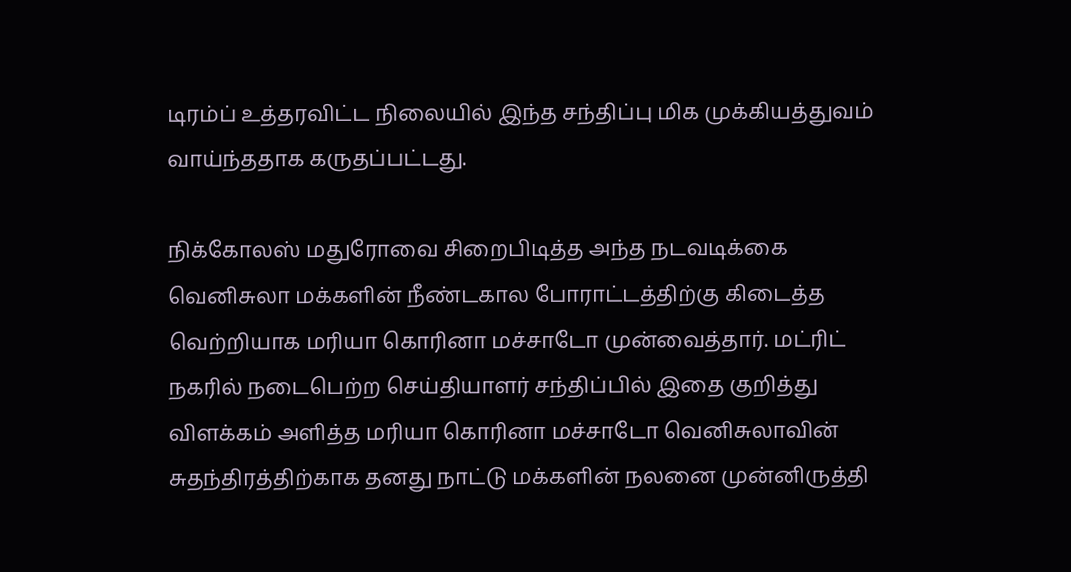டிரம்ப் உத்தரவிட்ட நிலையில் இந்த சந்திப்பு மிக முக்கியத்துவம் வாய்ந்ததாக கருதப்பட்டது.

நிக்கோலஸ் மதுரோவை சிறைபிடித்த அந்த நடவடிக்கை வெனிசுலா மக்களின் நீண்டகால போராட்டத்திற்கு கிடைத்த வெற்றியாக மரியா கொரினா மச்சாடோ முன்வைத்தார். மட்ரிட் நகரில் நடைபெற்ற செய்தியாளர் சந்திப்பில் இதை குறித்து விளக்கம் அளித்த மரியா கொரினா மச்சாடோ வெனிசுலாவின் சுதந்திரத்திற்காக தனது நாட்டு மக்களின் நலனை முன்னிருத்தி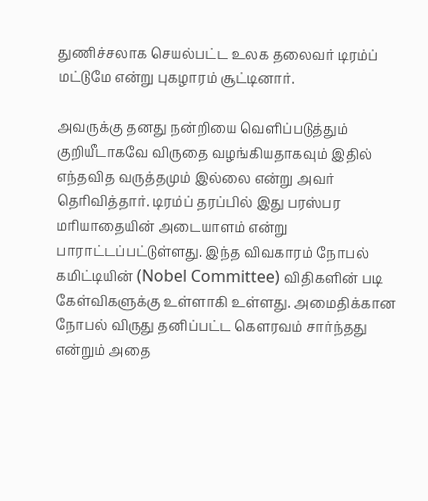துணிச்சலாக செயல்பட்ட உலக தலைவர் டிரம்ப் மட்டுமே என்று புகழாரம் சூட்டினார்.

அவருக்கு தனது நன்றியை வெளிப்படுத்தும் குறியீடாகவே விருதை வழங்கியதாகவும் இதில் எந்தவித வருத்தமும் இல்லை என்று அவர் தெரிவித்தார். டிரம்ப் தரப்பில் இது பரஸ்பர மரியாதையின் அடையாளம் என்று பாராட்டப்பட்டுள்ளது. இந்த விவகாரம் நோபல் கமிட்டியின் (Nobel Committee) விதிகளின் படி கேள்விகளுக்கு உள்ளாகி உள்ளது. அமைதிக்கான நோபல் விருது தனிப்பட்ட கௌரவம் சார்ந்தது என்றும் அதை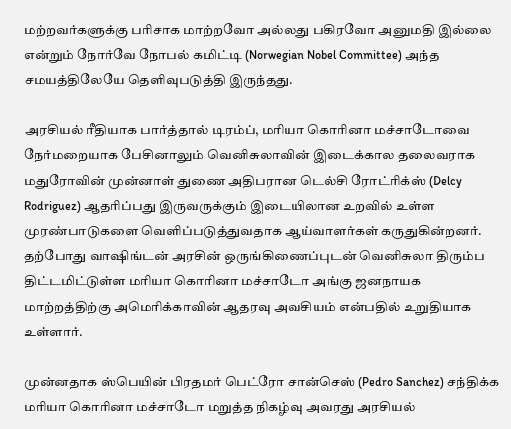மற்றவர்களுக்கு பரிசாக மாற்றவோ அல்லது பகிரவோ அனுமதி இல்லை என்றும் நோர்வே நோபல் கமிட்டி (Norwegian Nobel Committee) அந்த சமயத்திலேயே தெளிவுபடுத்தி இருந்தது.

அரசியல் ரீதியாக பார்த்தால் டிரம்ப், மரியா கொரினா மச்சாடோவை நேர்மறையாக பேசினாலும் வெனிசுலாவின் இடைக்கால தலைவராக மதுரோவின் முன்னாள் துணை அதிபரான டெல்சி ரோட்ரிக்ஸ் (Delcy Rodriguez) ஆதரிப்பது இருவருக்கும் இடையிலான உறவில் உள்ள முரண்பாடுகளை வெளிப்படுத்துவதாக ஆய்வாளர்கள் கருதுகின்றனர். தற்போது வாஷிங்டன் அரசின் ஒருங்கிணைப்புடன் வெனிசுலா திரும்ப திட்டமிட்டுள்ள மரியா கொரினா மச்சாடோ அங்கு ஜனநாயக மாற்றத்திற்கு அமெரிக்காவின் ஆதரவு அவசியம் என்பதில் உறுதியாக உள்ளார்.

முன்னதாக ஸ்பெயின் பிரதமர் பெட்ரோ சான்செஸ் (Pedro Sanchez) சந்திக்க மரியா கொரினா மச்சாடோ மறுத்த நிகழ்வு அவரது அரசியல்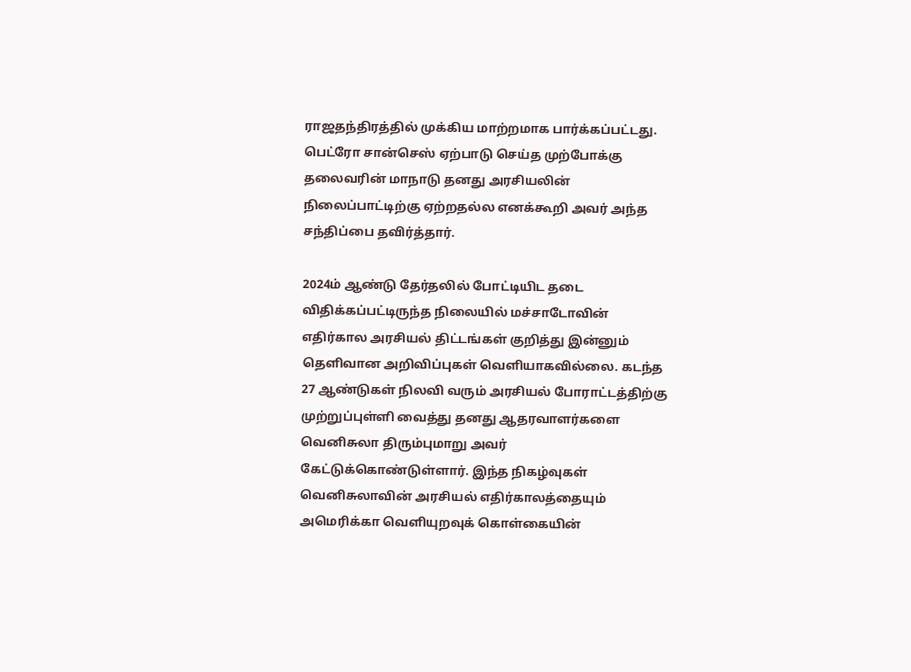ராஜதந்திரத்தில் முக்கிய மாற்றமாக பார்க்கப்பட்டது. பெட்ரோ சான்செஸ் ஏற்பாடு செய்த முற்போக்கு தலைவரின் மாநாடு தனது அரசியலின் நிலைப்பாட்டிற்கு ஏற்றதல்ல எனக்கூறி அவர் அந்த சந்திப்பை தவிர்த்தார்.

2024ம் ஆண்டு தேர்தலில் போட்டியிட தடை விதிக்கப்பட்டிருந்த நிலையில் மச்சாடோவின் எதிர்கால அரசியல் திட்டங்கள் குறித்து இன்னும் தெளிவான அறிவிப்புகள் வெளியாகவில்லை. கடந்த 27 ஆண்டுகள் நிலவி வரும் அரசியல் போராட்டத்திற்கு முற்றுப்புள்ளி வைத்து தனது ஆதரவாளர்களை வெனிசுலா திரும்புமாறு அவர் கேட்டுக்கொண்டுள்ளார். இந்த நிகழ்வுகள் வெனிசுலாவின் அரசியல் எதிர்காலத்தையும் அமெரிக்கா வெளியுறவுக் கொள்கையின்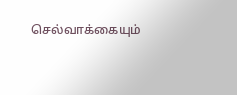செல்வாக்கையும்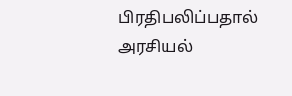பிரதிபலிப்பதால் அரசியல்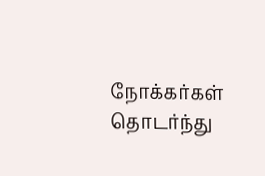நோக்கர்கள் தொடர்ந்து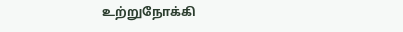உற்றுநோக்கி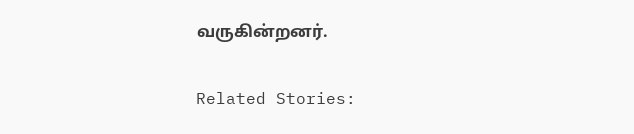வருகின்றனர்.

Related Stories: